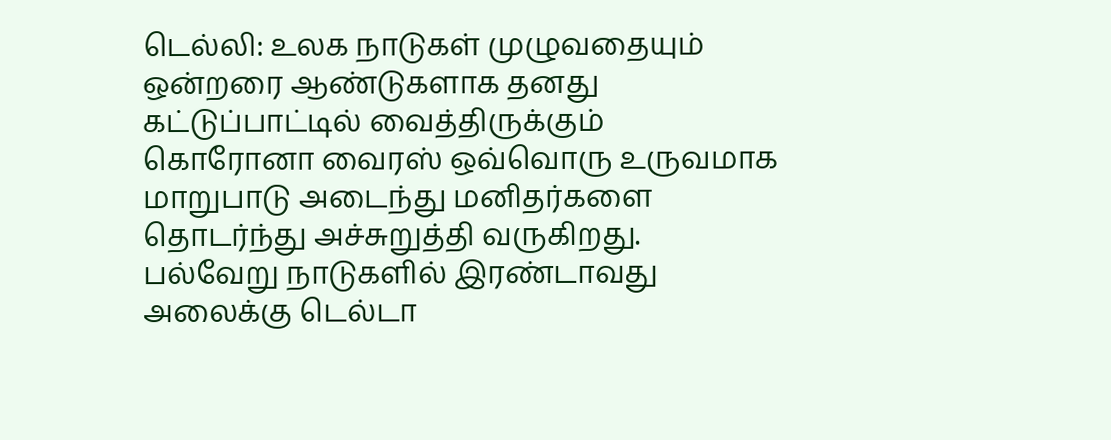டெல்லி: உலக நாடுகள் முழுவதையும் ஒன்றரை ஆண்டுகளாக தனது கட்டுப்பாட்டில் வைத்திருக்கும் கொரோனா வைரஸ் ஒவ்வொரு உருவமாக மாறுபாடு அடைந்து மனிதர்களை தொடர்ந்து அச்சுறுத்தி வருகிறது. பல்வேறு நாடுகளில் இரண்டாவது அலைக்கு டெல்டா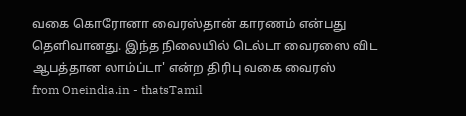வகை கொரோனா வைரஸ்தான் காரணம் என்பது தெளிவானது. இந்த நிலையில் டெல்டா வைரஸை விட ஆபத்தான லாம்ப்டா' என்ற திரிபு வகை வைரஸ்
from Oneindia.in - thatsTamil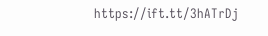https://ift.tt/3hATrDj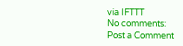via IFTTT
No comments:
Post a Comment